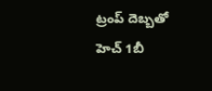ట్రంప్ దెబ్బతో హెచ్ 1బీ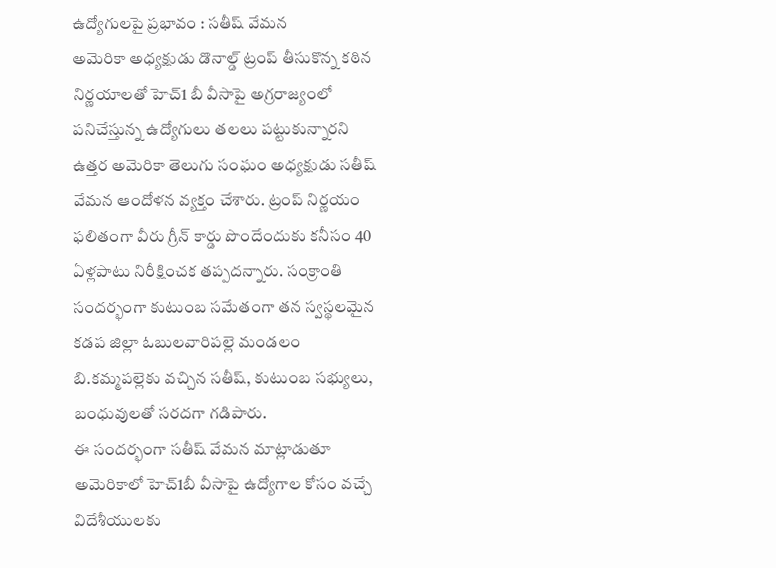ఉద్యోగులపై ప్రభావం : సతీష్ వేమన
అమెరికా అధ్యక్షుడు డొనాల్డ్ ట్రంప్ తీసుకొన్న కఠిన నిర్ణయాలతో హెచ్1 బీ వీసాపై అగ్రరాజ్యంలో పనిచేస్తున్న ఉద్యోగులు తలలు పట్టుకున్నారని ఉత్తర అమెరికా తెలుగు సంఘం అధ్యక్షుడు సతీష్ వేమన ఆందోళన వ్యక్తం చేశారు. ట్రంప్ నిర్ణయం ఫలితంగా వీరు గ్రీన్ కార్డు పొందేందుకు కనీసం 40 ఏళ్లపాటు నిరీక్షించక తప్పదన్నారు. సంక్రాంతి సందర్భంగా కుటుంబ సమేతంగా తన స్వస్థలమైన కడప జిల్లా ఓబులవారిపల్లె మండలం బి.కమ్మపల్లెకు వచ్చిన సతీష్, కుటుంబ సభ్యులు, బంధువులతో సరదగా గడిపారు.
ఈ సందర్భంగా సతీష్ వేమన మాట్లాడుతూ అమెరికాలో హెచ్1బీ వీసాపై ఉద్యోగాల కోసం వచ్చే విదేశీయులకు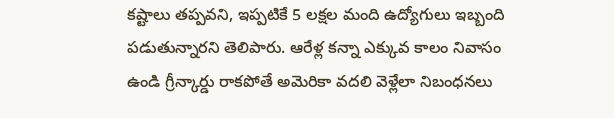కష్టాలు తప్పవని, ఇప్పటికే 5 లక్షల మంది ఉద్యోగులు ఇబ్బంది పడుతున్నారని తెలిపారు. ఆరేళ్ల కన్నా ఎక్కువ కాలం నివాసం ఉండి గ్రీన్కార్డు రాకపోతే అమెరికా వదలి వెళ్లేలా నిబంధనలు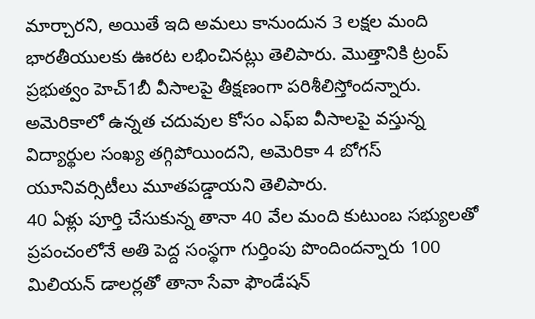మార్చారని, అయితే ఇది అమలు కానుందున 3 లక్షల మంది భారతీయులకు ఊరట లభించినట్లు తెలిపారు. మొత్తానికి ట్రంప్ ప్రభుత్వం హెచ్1బీ వీసాలపై తీక్షణంగా పరిశీలిస్తోందన్నారు. అమెరికాలో ఉన్నత చదువుల కోసం ఎఫ్ఐ వీసాలపై వస్తున్న విద్యార్థుల సంఖ్య తగ్గిపోయిందని, అమెరికా 4 బోగస్ యూనివర్సిటీలు మూతపడ్డాయని తెలిపారు.
40 ఏళ్లు పూర్తి చేసుకున్న తానా 40 వేల మంది కుటుంబ సభ్యులతో ప్రపంచంలోనే అతి పెద్ద సంస్థగా గుర్తింపు పొందిందన్నారు 100 మిలియన్ డాలర్లతో తానా సేవా ఫౌండేషన్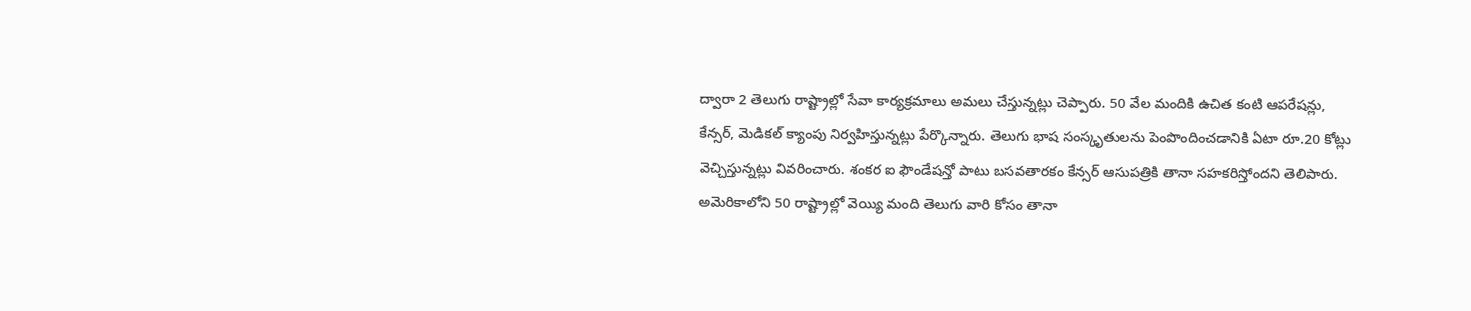ద్వారా 2 తెలుగు రాష్ట్రాల్లో సేవా కార్యక్రమాలు అమలు చేస్తున్నట్లు చెప్పారు. 50 వేల మందికి ఉచిత కంటి ఆపరేషన్లు, కేన్సర్, మెడికల్ క్యాంపు నిర్వహిస్తున్నట్లు పేర్కొన్నారు. తెలుగు భాష సంస్కృతులను పెంపొందించడానికి ఏటా రూ.20 కోట్లు వెచ్చిస్తున్నట్లు వివరించారు. శంకర ఐ ఫౌండేషన్తో పాటు బసవతారకం కేన్సర్ ఆసుపత్రికి తానా సహకరిస్తోందని తెలిపారు. అమెరికాలోని 50 రాష్ట్రాల్లో వెయ్యి మంది తెలుగు వారి కోసం తానా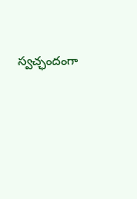స్వచ్ఛందంగా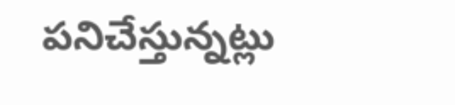పనిచేస్తున్నట్లు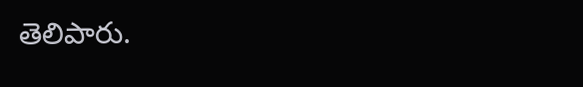తెలిపారు.